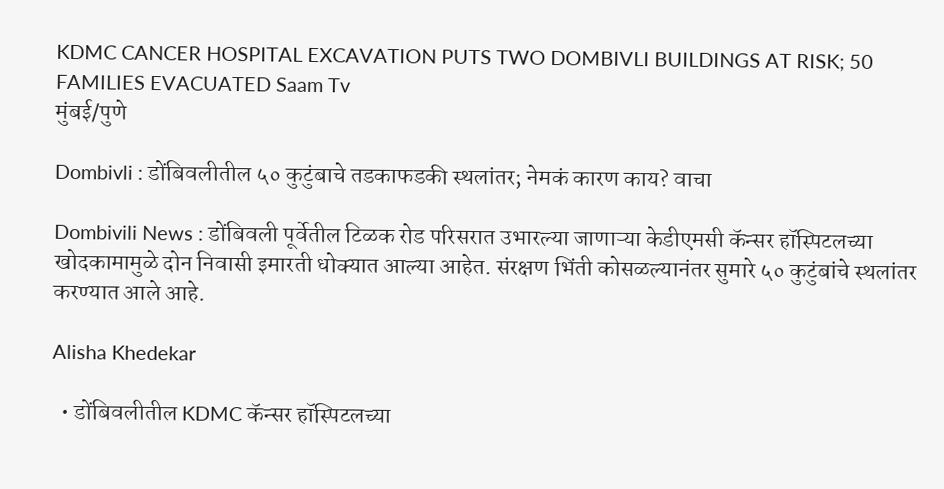KDMC CANCER HOSPITAL EXCAVATION PUTS TWO DOMBIVLI BUILDINGS AT RISK; 50 FAMILIES EVACUATED Saam Tv
मुंबई/पुणे

Dombivli : डोंबिवलीतील ५० कुटुंबाचे तडकाफडकी स्थलांतर; नेमकं कारण काय? वाचा

Dombivili News : डोंबिवली पूर्वेतील टिळक रोड परिसरात उभारल्या जाणाऱ्या केडीएमसी कॅन्सर हॉस्पिटलच्या खोदकामामुळे दोन निवासी इमारती धोक्यात आल्या आहेत. संरक्षण भिंती कोसळल्यानंतर सुमारे ५० कुटुंबांचे स्थलांतर करण्यात आले आहे.

Alisha Khedekar

  • डोंबिवलीतील KDMC कॅन्सर हॉस्पिटलच्या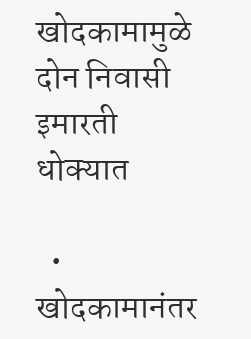खोदकामामुळे दोन निवासी इमारती धोक्यात

  • खोदकामानंतर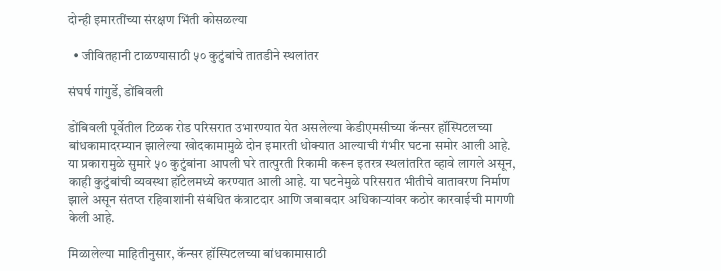दोन्ही इमारतींच्या संरक्षण भिंती कोसळल्या

  • जीवितहानी टाळण्यासाठी ५० कुटुंबांचे तातडीने स्थलांतर

संघर्ष गांगुर्डे, डोंबिवली

डोंबिवली पूर्वेतील टिळक रोड परिसरात उभारण्यात येत असलेल्या केडीएमसीच्या कॅन्सर हॉस्पिटलच्या बांधकामादरम्यान झालेल्या खोदकामामुळे दोन इमारती धोक्यात आल्याची गंभीर घटना समोर आली आहे. या प्रकारामुळे सुमारे ५० कुटुंबांना आपली घरे तात्पुरती रिकामी करून इतरत्र स्थलांतरित व्हावे लागले असून, काही कुटुंबांची व्यवस्था हॉटेलमध्ये करण्यात आली आहे. या घटनेमुळे परिसरात भीतीचे वातावरण निर्माण झाले असून संतप्त रहिवाशांनी संबंधित कंत्राटदार आणि जबाबदार अधिकाऱ्यांवर कठोर कारवाईची मागणी केली आहे.

मिळालेल्या माहितीनुसार, कॅन्सर हॉस्पिटलच्या बांधकामासाठी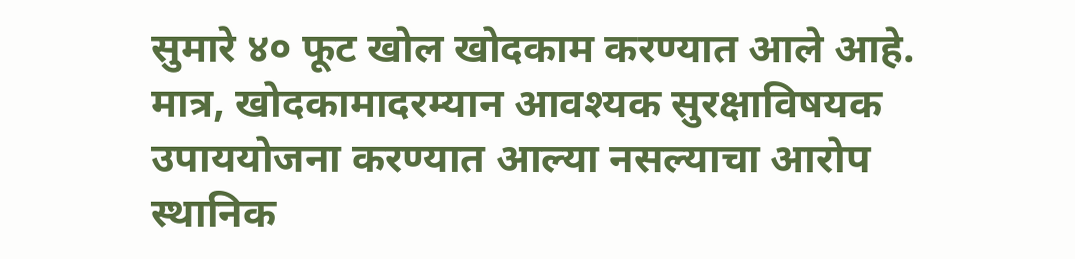सुमारे ४० फूट खोल खोदकाम करण्यात आले आहे. मात्र, खोदकामादरम्यान आवश्यक सुरक्षाविषयक उपाययोजना करण्यात आल्या नसल्याचा आरोप स्थानिक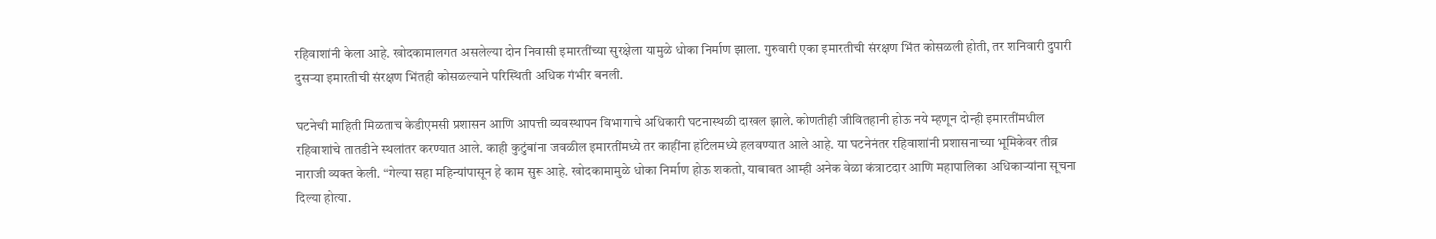रहिवाशांनी केला आहे. खोदकामालगत असलेल्या दोन निवासी इमारतींच्या सुरक्षेला यामुळे धोका निर्माण झाला. गुरुवारी एका इमारतीची संरक्षण भिंत कोसळली होती, तर शनिवारी दुपारी दुसऱ्या इमारतीची संरक्षण भिंतही कोसळल्याने परिस्थिती अधिक गंभीर बनली.

घटनेची माहिती मिळताच केडीएमसी प्रशासन आणि आपत्ती व्यवस्थापन विभागाचे अधिकारी घटनास्थळी दाखल झाले. कोणतीही जीवितहानी होऊ नये म्हणून दोन्ही इमारतींमधील रहिवाशांचे तातडीने स्थलांतर करण्यात आले. काही कुटुंबांना जवळील इमारतींमध्ये तर काहींना हॉटेलमध्ये हलवण्यात आले आहे. या घटनेनंतर रहिवाशांनी प्रशासनाच्या भूमिकेवर तीव्र नाराजी व्यक्त केली. “गेल्या सहा महिन्यांपासून हे काम सुरू आहे. खोदकामामुळे धोका निर्माण होऊ शकतो, याबाबत आम्ही अनेक वेळा कंत्राटदार आणि महापालिका अधिकाऱ्यांना सूचना दिल्या होत्या.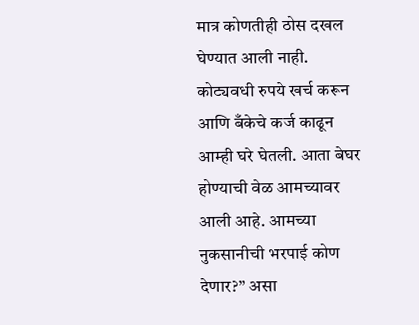मात्र कोणतीही ठोस दखल घेण्यात आली नाही. कोट्यवधी रुपये खर्च करून आणि बँकेचे कर्ज काढून आम्ही घरे घेतली. आता बेघर होण्याची वेळ आमच्यावर आली आहे. आमच्या नुकसानीची भरपाई कोण देणार?” असा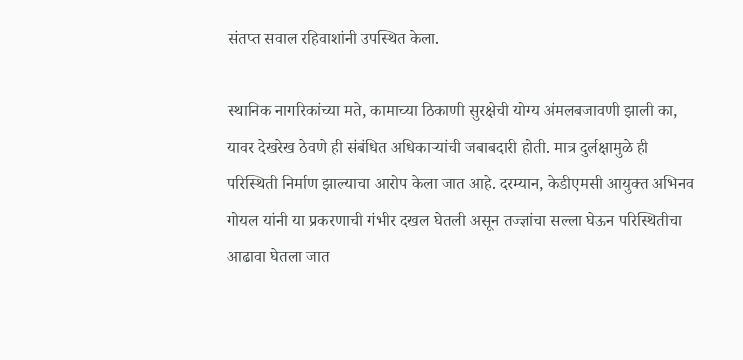संतप्त सवाल रहिवाशांनी उपस्थित केला.

स्थानिक नागरिकांच्या मते, कामाच्या ठिकाणी सुरक्षेची योग्य अंमलबजावणी झाली का, यावर देखरेख ठेवणे ही संबंधित अधिकाऱ्यांची जबाबदारी होती. मात्र दुर्लक्षामुळे ही परिस्थिती निर्माण झाल्याचा आरोप केला जात आहे. दरम्यान, केडीएमसी आयुक्त अभिनव गोयल यांनी या प्रकरणाची गंभीर दखल घेतली असून तज्ज्ञांचा सल्ला घेऊन परिस्थितीचा आढावा घेतला जात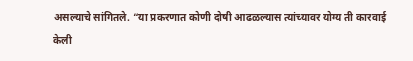असल्याचे सांगितले. “या प्रकरणात कोणी दोषी आढळल्यास त्यांच्यावर योग्य ती कारवाई केली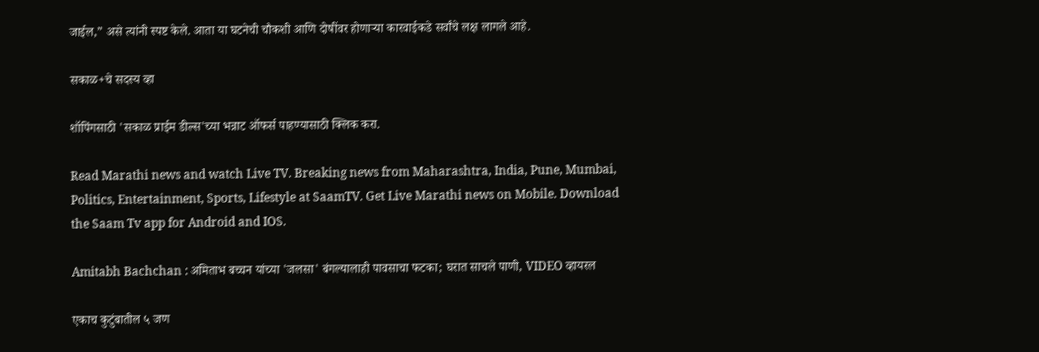जाईल,” असे त्यांनी स्पष्ट केले. आता या घटनेची चौकशी आणि दोषींवर होणाऱ्या कारवाईकडे सर्वांचे लक्ष लागले आहे.

सकाळ+चे सदस्य व्हा

शॉपिंगसाठी 'सकाळ प्राईम डील्स'च्या भन्नाट ऑफर्स पाहण्यासाठी क्लिक करा.

Read Marathi news and watch Live TV. Breaking news from Maharashtra, India, Pune, Mumbai, Politics, Entertainment, Sports, Lifestyle at SaamTV. Get Live Marathi news on Mobile. Download the Saam Tv app for Android and IOS.

Amitabh Bachchan : अमिताभ बच्चन यांच्या 'जलसा' बंगल्यालाही पावसाचा फटका; घरात साचले पाणी, VIDEO व्हायरल

एकाच कुटुंबातील ५ जण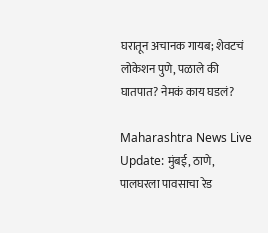घरातून अचानक गायब; शेवटचं लोकेशन पुणे, पळाले की घातपात? नेमकं काय घडलं?

Maharashtra News Live Update: मुंबई, ठाणे, पालघरला पावसाचा रेड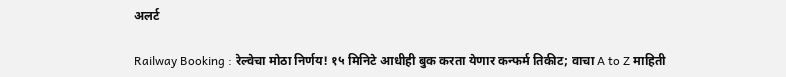अलर्ट

Railway Booking : रेल्वेचा मोठा निर्णय! १५ मिनिटे आधीही बुक करता येणार कन्फर्म तिकीट; वाचा A to Z माहिती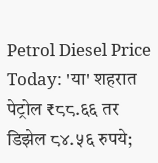Petrol Diesel Price Today: 'या' शहरात पेट्रोल ₹८८.६६ तर डिझेल ८४.५६ रुपये;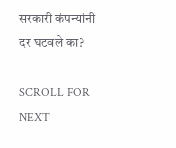सरकारी कंपन्यांनी दर घटवले का?

SCROLL FOR NEXT